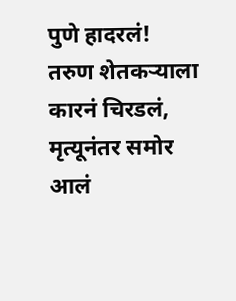पुणे हादरलं! तरुण शेतकऱ्याला कारनं चिरडलं, मृत्यूनंतर समोर आलं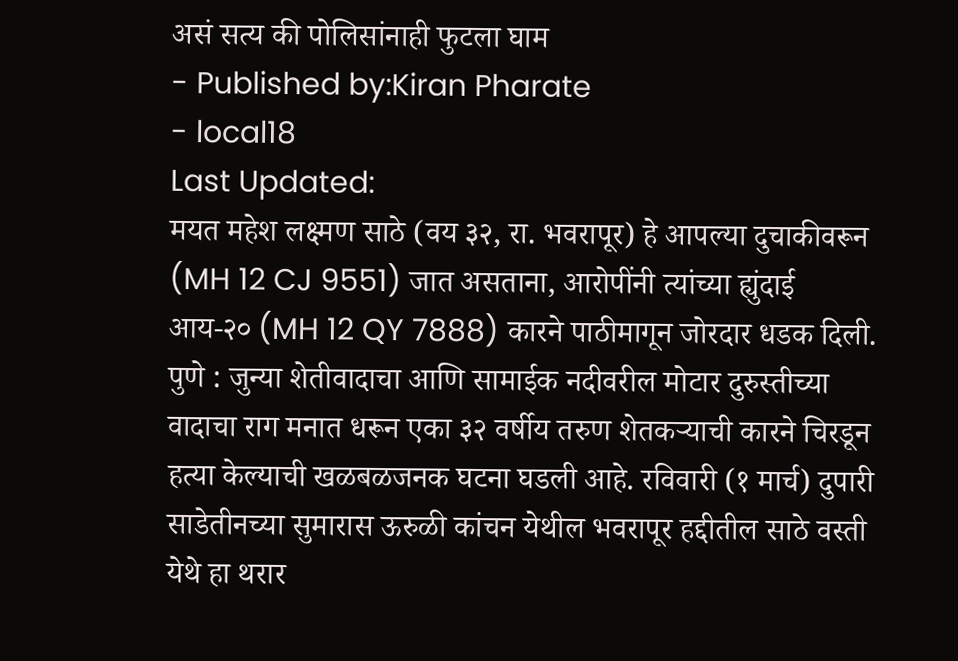असं सत्य की पोलिसांनाही फुटला घाम
- Published by:Kiran Pharate
- local18
Last Updated:
मयत महेश लक्ष्मण साठे (वय ३२, रा. भवरापूर) हे आपल्या दुचाकीवरून (MH 12 CJ 9551) जात असताना, आरोपींनी त्यांच्या ह्युंदाई आय-२० (MH 12 QY 7888) कारने पाठीमागून जोरदार धडक दिली.
पुणे : जुन्या शेतीवादाचा आणि सामाईक नदीवरील मोटार दुरुस्तीच्या वादाचा राग मनात धरून एका ३२ वर्षीय तरुण शेतकऱ्याची कारने चिरडून हत्या केल्याची खळबळजनक घटना घडली आहे. रविवारी (१ मार्च) दुपारी साडेतीनच्या सुमारास ऊरुळी कांचन येथील भवरापूर हद्दीतील साठे वस्ती येथे हा थरार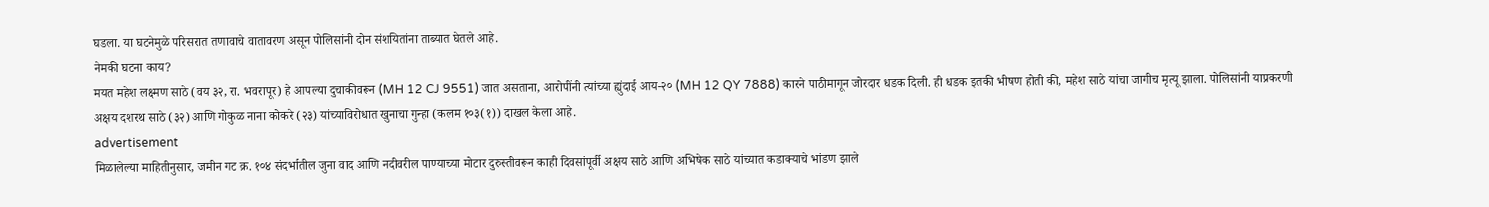घडला. या घटनेमुळे परिसरात तणावाचे वातावरण असून पोलिसांनी दोन संशयितांना ताब्यात घेतले आहे.
नेमकी घटना काय?
मयत महेश लक्ष्मण साठे (वय ३२, रा. भवरापूर) हे आपल्या दुचाकीवरून (MH 12 CJ 9551) जात असताना, आरोपींनी त्यांच्या ह्युंदाई आय-२० (MH 12 QY 7888) कारने पाठीमागून जोरदार धडक दिली. ही धडक इतकी भीषण होती की, महेश साठे यांचा जागीच मृत्यू झाला. पोलिसांनी याप्रकरणी अक्षय दशरथ साठे (३२) आणि गोकुळ नाना कोकरे (२३) यांच्याविरोधात खुनाचा गुन्हा (कलम १०३(१)) दाखल केला आहे.
advertisement
मिळालेल्या माहितीनुसार, जमीन गट क्र. १०४ संदर्भातील जुना वाद आणि नदीवरील पाण्याच्या मोटार दुरुस्तीवरून काही दिवसांपूर्वी अक्षय साठे आणि अभिषेक साठे यांच्यात कडाक्याचे भांडण झाले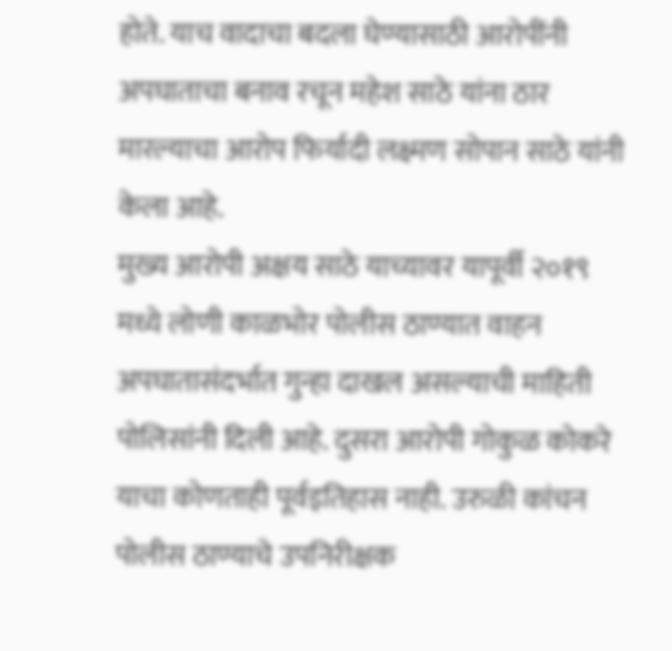होते. याच वादाचा बदला घेण्यासाठी आरोपींनी अपघाताचा बनाव रचून महेश साठे यांना ठार मारल्याचा आरोप फिर्यादी लक्ष्मण सोपान साठे यांनी केला आहे.
मुख्य आरोपी अक्षय साठे याच्यावर यापूर्वी २०१९ मध्ये लोणी काळभोर पोलीस ठाण्यात वाहन अपघातासंदर्भात गुन्हा दाखल असल्याची माहिती पोलिसांनी दिली आहे. दुसरा आरोपी गोकुळ कोकरे याचा कोणताही पूर्वइतिहास नाही. उरुळी कांचन पोलीस ठाण्याचे उपनिरीक्षक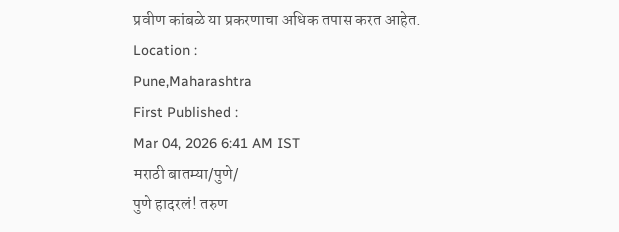प्रवीण कांबळे या प्रकरणाचा अधिक तपास करत आहेत.
Location :
Pune,Maharashtra
First Published :
Mar 04, 2026 6:41 AM IST
मराठी बातम्या/पुणे/
पुणे हादरलं! तरुण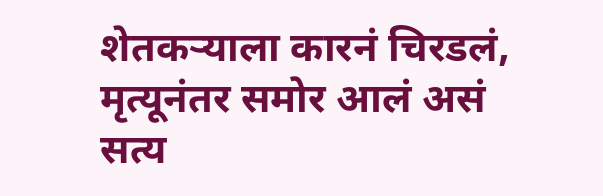शेतकऱ्याला कारनं चिरडलं, मृत्यूनंतर समोर आलं असं सत्य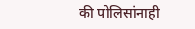की पोलिसांनाही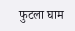फुटला घाम